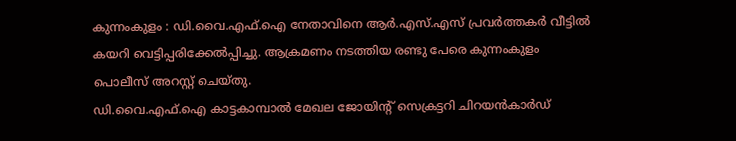കുന്നംകുളം : ഡി.വൈ.എഫ്.ഐ നേതാവിനെ ആർ.എസ്.എസ് പ്രവർത്തകർ വീട്ടിൽ കയറി വെട്ടിപ്പരിക്കേൽപ്പിച്ചു. ആക്രമണം നടത്തിയ രണ്ടു പേരെ കുന്നംകുളം പൊലീസ് അറസ്റ്റ് ചെയ്തു.
ഡി.വൈ.എഫ്.ഐ കാട്ടകാമ്പാൽ മേഖല ജോയിന്റ് സെക്രട്ടറി ചിറയൻകാർഡ്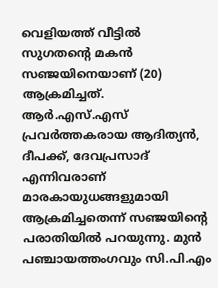വെളിയത്ത് വീട്ടിൽ സുഗതന്റെ മകൻ സഞ്ജയിനെയാണ് (20) ആക്രമിച്ചത്. ആർ.എസ്.എസ് പ്രവർത്തകരായ ആദിത്യൻ, ദീപക്ക്, ദേവപ്രസാദ് എന്നിവരാണ് മാരകായുധങ്ങളുമായി ആക്രമിച്ചതെന്ന് സഞ്ജയിന്റെ പരാതിയിൽ പറയുന്നു. മുൻ പഞ്ചായത്തംഗവും സി.പി.എം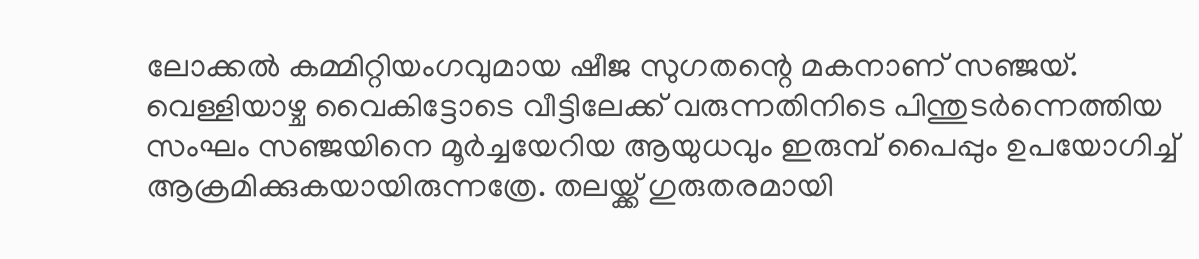ലോക്കൽ കമ്മിറ്റിയംഗവുമായ ഷീജ സുഗതന്റെ മകനാണ് സഞ്ജയ്.
വെള്ളിയാഴ്ച വൈകിട്ടോടെ വീട്ടിലേക്ക് വരുന്നതിനിടെ പിന്തുടർന്നെത്തിയ സംഘം സഞ്ജയിനെ മൂർച്ചയേറിയ ആയുധവും ഇരുമ്പ് പൈപ്പും ഉപയോഗിച്ച് ആക്രമിക്കുകയായിരുന്നത്രേ. തലയ്ക്ക് ഗുരുതരമായി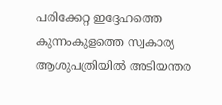പരിക്കേറ്റ ഇദ്ദേഹത്തെ കുന്നംകുളത്തെ സ്വകാര്യ ആശുപത്രിയിൽ അടിയന്തര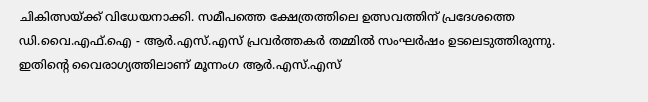ചികിത്സയ്ക്ക് വിധേയനാക്കി. സമീപത്തെ ക്ഷേത്രത്തിലെ ഉത്സവത്തിന് പ്രദേശത്തെ ഡി.വൈ.എഫ്.ഐ - ആർ.എസ്.എസ് പ്രവർത്തകർ തമ്മിൽ സംഘർഷം ഉടലെടുത്തിരുന്നു. ഇതിന്റെ വൈരാഗ്യത്തിലാണ് മൂന്നംഗ ആർ.എസ്.എസ്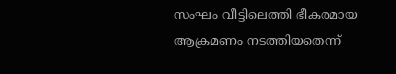സംഘം വീട്ടിലെത്തി ഭീകരമായ ആക്രമണം നടത്തിയതെന്ന്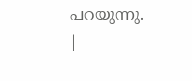പറയുന്നു.
|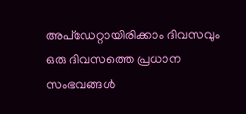അപ്ഡേറ്റായിരിക്കാം ദിവസവും
ഒരു ദിവസത്തെ പ്രധാന സംഭവങ്ങൾ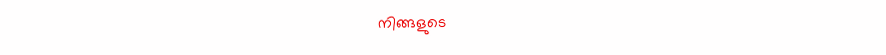നിങ്ങളുടെ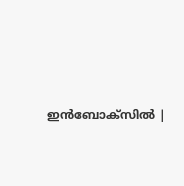ഇൻബോക്സിൽ |